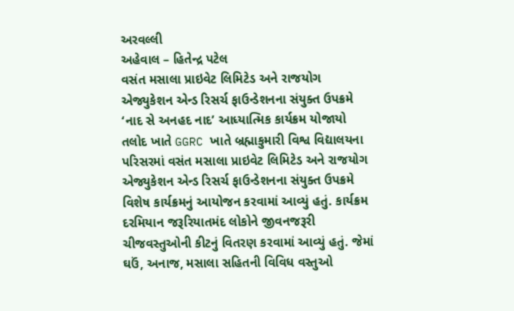અરવલ્લી
અહેવાલ – હિતેન્દ્ર પટેલ
વસંત મસાલા પ્રાઇવેટ લિમિટેડ અને રાજયોગ એજ્યુકેશન એન્ડ રિસર્ચ ફાઉન્ડેશનના સંયુક્ત ઉપક્રમે ‘નાદ સે અનહદ નાદ’ આધ્યાત્મિક કાર્યક્રમ યોજાયો
તલોદ ખાતે GGRC ખાતે બ્રહ્માકુમારી વિશ્વ વિદ્યાલયના પરિસરમાં વસંત મસાલા પ્રાઇવેટ લિમિટેડ અને રાજયોગ એજ્યુકેશન એન્ડ રિસર્ચ ફાઉન્ડેશનના સંયુક્ત ઉપક્રમે વિશેષ કાર્યક્રમનું આયોજન કરવામાં આવ્યું હતું. કાર્યક્રમ દરમિયાન જરૂરિયાતમંદ લોકોને જીવનજરૂરી ચીજવસ્તુઓની કીટનું વિતરણ કરવામાં આવ્યું હતું. જેમાં ઘઉં, અનાજ, મસાલા સહિતની વિવિધ વસ્તુઓ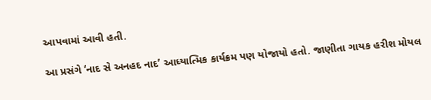આપવામાં આવી હતી.

આ પ્રસંગે ‘નાદ સે અનહદ નાદ’ આધ્યાત્મિક કાર્યક્રમ પણ યોજાયો હતો. જાણીતા ગાયક હરીશ મોયલ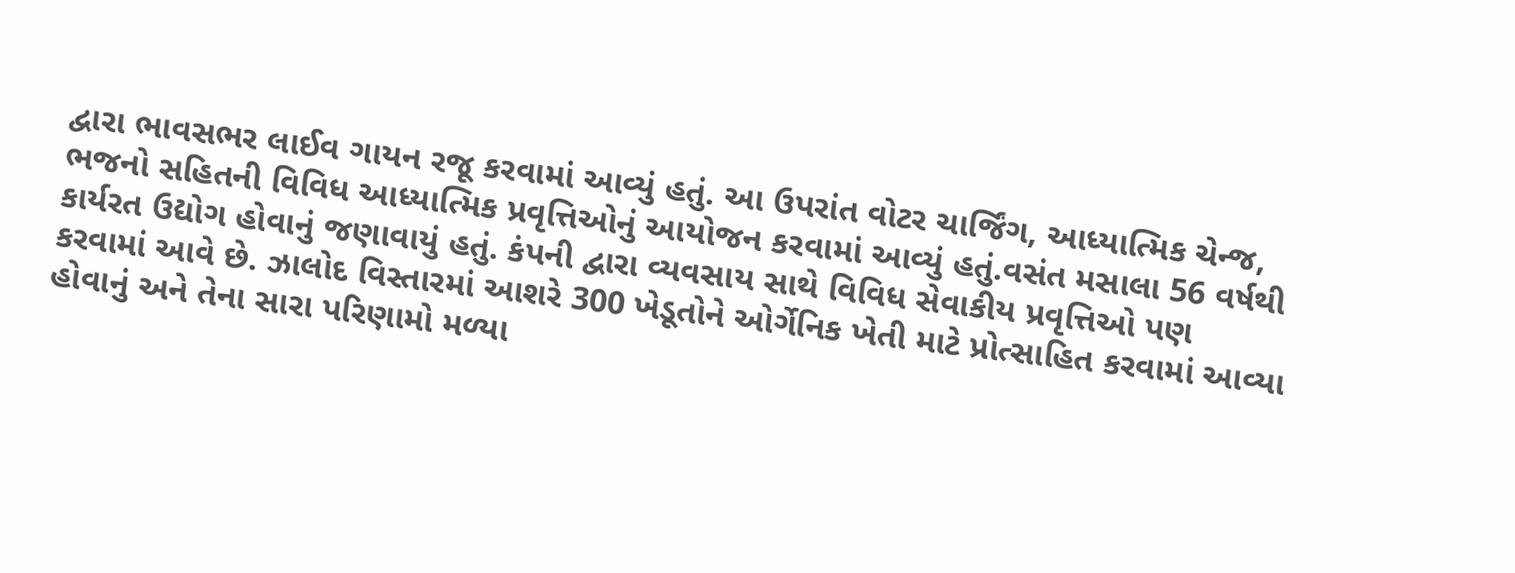દ્વારા ભાવસભર લાઈવ ગાયન રજૂ કરવામાં આવ્યું હતું. આ ઉપરાંત વોટર ચાર્જિંગ, આધ્યાત્મિક ચેન્જ, ભજનો સહિતની વિવિધ આધ્યાત્મિક પ્રવૃત્તિઓનું આયોજન કરવામાં આવ્યું હતું.વસંત મસાલા 56 વર્ષથી કાર્યરત ઉદ્યોગ હોવાનું જણાવાયું હતું. કંપની દ્વારા વ્યવસાય સાથે વિવિધ સેવાકીય પ્રવૃત્તિઓ પણ કરવામાં આવે છે. ઝાલોદ વિસ્તારમાં આશરે 300 ખેડૂતોને ઓર્ગેનિક ખેતી માટે પ્રોત્સાહિત કરવામાં આવ્યા હોવાનું અને તેના સારા પરિણામો મળ્યા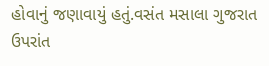હોવાનું જણાવાયું હતું.વસંત મસાલા ગુજરાત ઉપરાંત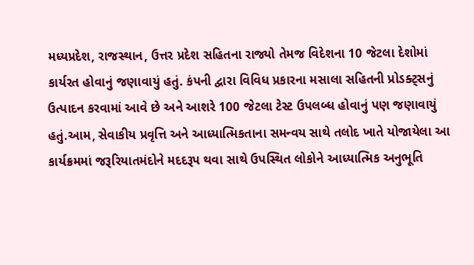મધ્યપ્રદેશ, રાજસ્થાન, ઉત્તર પ્રદેશ સહિતના રાજ્યો તેમજ વિદેશના 10 જેટલા દેશોમાં કાર્યરત હોવાનું જણાવાયું હતું. કંપની દ્વારા વિવિધ પ્રકારના મસાલા સહિતની પ્રોડક્ટ્સનું ઉત્પાદન કરવામાં આવે છે અને આશરે 100 જેટલા ટેસ્ટ ઉપલબ્ધ હોવાનું પણ જણાવાયું હતું.આમ, સેવાકીય પ્રવૃત્તિ અને આધ્યાત્મિકતાના સમન્વય સાથે તલોદ ખાતે યોજાયેલા આ કાર્યક્રમમાં જરૂરિયાતમંદોને મદદરૂપ થવા સાથે ઉપસ્થિત લોકોને આધ્યાત્મિક અનુભૂતિ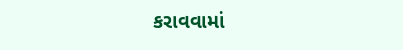કરાવવામાં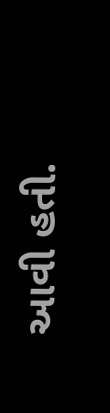આવી હતી.